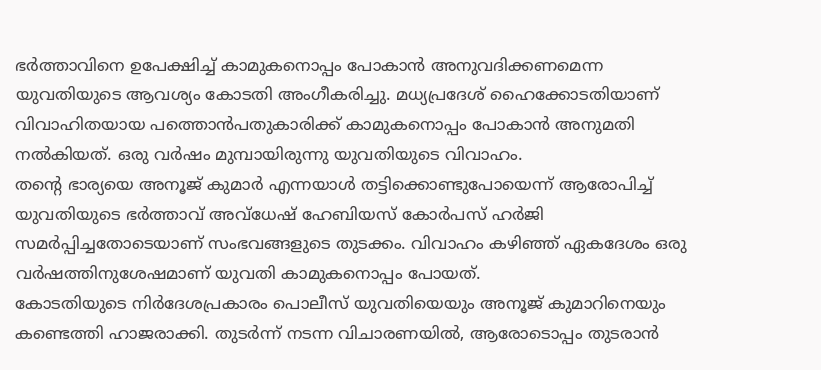ഭർത്താവിനെ ഉപേക്ഷിച്ച് കാമുകനൊപ്പം പോകാൻ അനുവദിക്കണമെന്ന യുവതിയുടെ ആവശ്യം കോടതി അംഗീകരിച്ചു. മധ്യപ്രദേശ് ഹൈക്കോടതിയാണ് വിവാഹിതയായ പത്തൊൻപതുകാരിക്ക് കാമുകനൊപ്പം പോകാൻ അനുമതി നൽകിയത്. ഒരു വർഷം മുമ്പായിരുന്നു യുവതിയുടെ വിവാഹം.
തന്റെ ഭാര്യയെ അനൂജ് കുമാർ എന്നയാൾ തട്ടിക്കൊണ്ടുപോയെന്ന് ആരോപിച്ച് യുവതിയുടെ ഭർത്താവ് അവ്ധേഷ് ഹേബിയസ് കോർപസ് ഹർജി സമർപ്പിച്ചതോടെയാണ് സംഭവങ്ങളുടെ തുടക്കം. വിവാഹം കഴിഞ്ഞ് ഏകദേശം ഒരു വർഷത്തിനുശേഷമാണ് യുവതി കാമുകനൊപ്പം പോയത്.
കോടതിയുടെ നിർദേശപ്രകാരം പൊലീസ് യുവതിയെയും അനൂജ് കുമാറിനെയും കണ്ടെത്തി ഹാജരാക്കി. തുടർന്ന് നടന്ന വിചാരണയിൽ, ആരോടൊപ്പം തുടരാൻ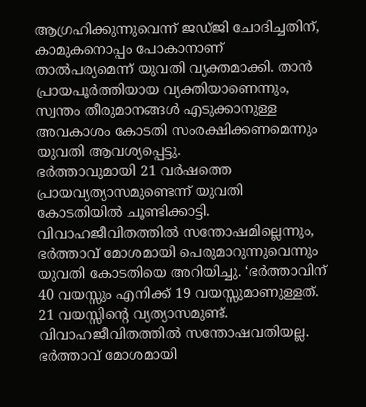ആഗ്രഹിക്കുന്നുവെന്ന് ജഡ്ജി ചോദിച്ചതിന്, കാമുകനൊപ്പം പോകാനാണ് താൽപര്യമെന്ന് യുവതി വ്യക്തമാക്കി. താൻ പ്രായപൂർത്തിയായ വ്യക്തിയാണെന്നും, സ്വന്തം തീരുമാനങ്ങൾ എടുക്കാനുള്ള അവകാശം കോടതി സംരക്ഷിക്കണമെന്നും യുവതി ആവശ്യപ്പെട്ടു.
ഭർത്താവുമായി 21 വർഷത്തെ പ്രായവ്യത്യാസമുണ്ടെന്ന് യുവതി കോടതിയിൽ ചൂണ്ടിക്കാട്ടി. വിവാഹജീവിതത്തിൽ സന്തോഷമില്ലെന്നും, ഭർത്താവ് മോശമായി പെരുമാറുന്നുവെന്നും യുവതി കോടതിയെ അറിയിച്ചു. ‘ഭർത്താവിന് 40 വയസ്സും എനിക്ക് 19 വയസ്സുമാണുള്ളത്. 21 വയസ്സിന്റെ വ്യത്യാസമുണ്ട്. വിവാഹജീവിതത്തിൽ സന്തോഷവതിയല്ല. ഭർത്താവ് മോശമായി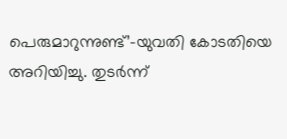പെരുമാറുന്നുണ്ട്’–യുവതി കോടതിയെ അറിയിച്ചു. തുടർന്ന്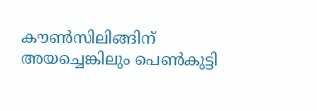കൗൺസിലിങ്ങിന് അയച്ചെങ്കിലും പെൺകുട്ടി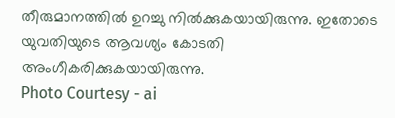തീരുമാനത്തിൽ ഉറച്ചു നിൽക്കുകയായിരുന്നു. ഇതോടെ യുവതിയുടെ ആവശ്യം കോടതി അംഗീകരിക്കുകയായിരുന്നു.
Photo Courtesy - ai